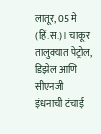लातूर, 05 मे (हिं.स.)। चाकूर तालुक्यात पेट्रोल, डिझेल आणि सीएनजी इंधनाची टंचाई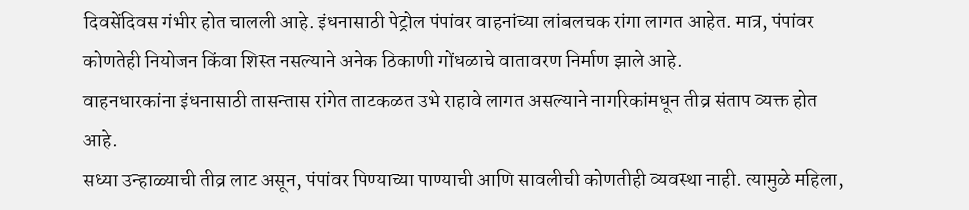दिवसेंदिवस गंभीर होत चालली आहे. इंधनासाठी पेट्रोल पंपांवर वाहनांच्या लांबलचक रांगा लागत आहेत. मात्र, पंपांवर कोणतेही नियोजन किंवा शिस्त नसल्याने अनेक ठिकाणी गोंधळाचे वातावरण निर्माण झाले आहे.
वाहनधारकांना इंधनासाठी तासन्तास रांगेत ताटकळत उभे राहावे लागत असल्याने नागरिकांमधून तीव्र संताप व्यक्त होत आहे.
सध्या उन्हाळ्याची तीव्र लाट असून, पंपांवर पिण्याच्या पाण्याची आणि सावलीची कोणतीही व्यवस्था नाही. त्यामुळे महिला,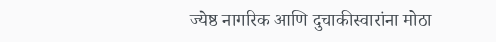ज्येष्ठ नागरिक आणि दुचाकीस्वारांना मोठा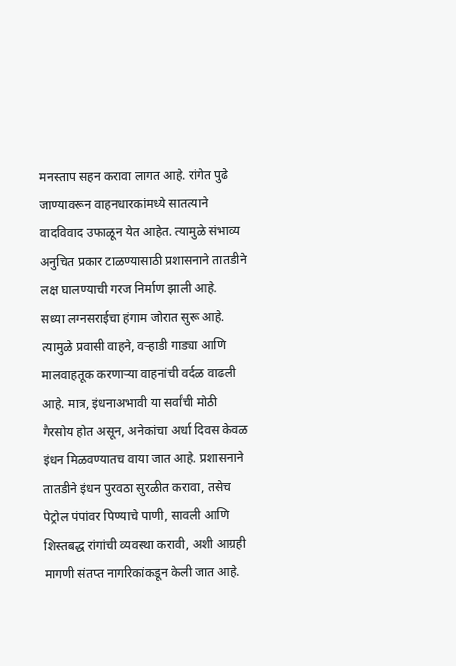मनस्ताप सहन करावा लागत आहे. रांगेत पुढे जाण्यावरून वाहनधारकांमध्ये सातत्याने वादविवाद उफाळून येत आहेत. त्यामुळे संभाव्य अनुचित प्रकार टाळण्यासाठी प्रशासनाने तातडीने लक्ष घालण्याची गरज निर्माण झाली आहे.
सध्या लग्नसराईचा हंगाम जोरात सुरू आहे. त्यामुळे प्रवासी वाहने, वऱ्हाडी गाड्या आणि मालवाहतूक करणाऱ्या वाहनांची वर्दळ वाढली आहे. मात्र, इंधनाअभावी या सर्वांची मोठी गैरसोय होत असून, अनेकांचा अर्धा दिवस केवळ इंधन मिळवण्यातच वाया जात आहे. प्रशासनाने तातडीने इंधन पुरवठा सुरळीत करावा, तसेच पेट्रोल पंपांवर पिण्याचे पाणी, सावली आणि शिस्तबद्ध रांगांची व्यवस्था करावी, अशी आग्रही मागणी संतप्त नागरिकांकडून केली जात आहे.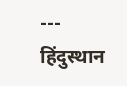---
हिंदुस्थान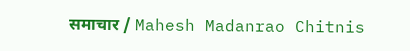समाचार / Mahesh Madanrao Chitnis